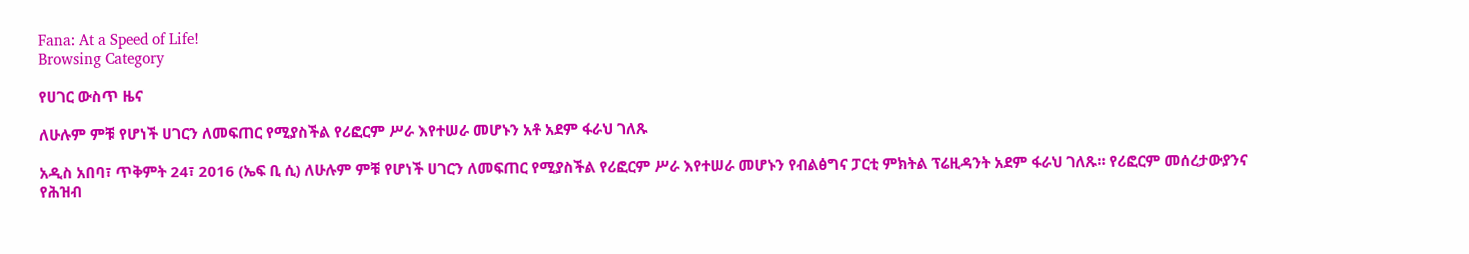Fana: At a Speed of Life!
Browsing Category

የሀገር ውስጥ ዜና

ለሁሉም ምቹ የሆነች ሀገርን ለመፍጠር የሚያስችል የሪፎርም ሥራ እየተሠራ መሆኑን አቶ አደም ፋራህ ገለጹ

አዲስ አበባ፣ ጥቅምት 24፣ 2016 (ኤፍ ቢ ሲ) ለሁሉም ምቹ የሆነች ሀገርን ለመፍጠር የሚያስችል የሪፎርም ሥራ እየተሠራ መሆኑን የብልፅግና ፓርቲ ምክትል ፕሬዚዳንት አደም ፋራህ ገለጹ። የሪፎርም መሰረታውያንና የሕዝብ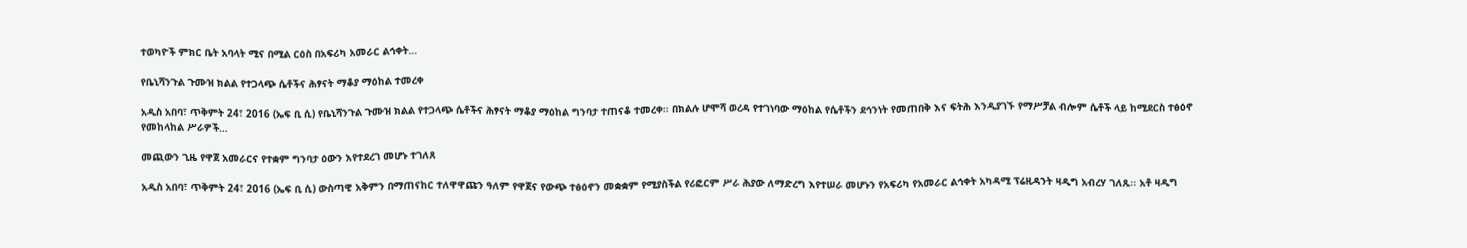ተወካዮች ምክር ቤት አባላት ሚና በሚል ርዕስ በአፍሪካ አመራር ልኅቀት…

የቤኒሻንጉል ጉሙዝ ክልል የተጋላጭ ሴቶችና ሕፃናት ማቆያ ማዕከል ተመረቀ

አዲስ አበባ፣ ጥቅምት 24፣ 2016 (ኤፍ ቢ ሲ) የቤኒሻንጉል ጉሙዝ ክልል የተጋላጭ ሴቶችና ሕፃናት ማቆያ ማዕከል ግንባታ ተጠናቆ ተመረቀ፡፡ በክልሉ ሆሞሻ ወረዳ የተገነባው ማዕከል የሴቶችን ደኅንነት የመጠበቅ እና ፍትሕ እንዲያገኙ የማሥቻል ብሎም ሴቶች ላይ ከሚደርስ ተፅዕኖ የመከላከል ሥራዎች…

መጪውን ጊዜ የዋጀ አመራርና የተቋም ግንባታ ዕውን እየተደረገ መሆኑ ተገለጸ

አዲስ አበባ፣ ጥቅምት 24፣ 2016 (ኤፍ ቢ ሲ) ውስጣዊ አቅምን በማጠናከር ተለዋዋጩን ዓለም የዋጀና የውጭ ተፅዕኖን መቋቋም የሚያስችል የሪፎርም ሥራ ሕያው ለማድረግ እየተሠራ መሆኑን የአፍሪካ የአመራር ልኅቀት አካዳሚ ፕሬዚዳንት ዛዲግ አብረሃ ገለጹ፡፡ አቶ ዛዲግ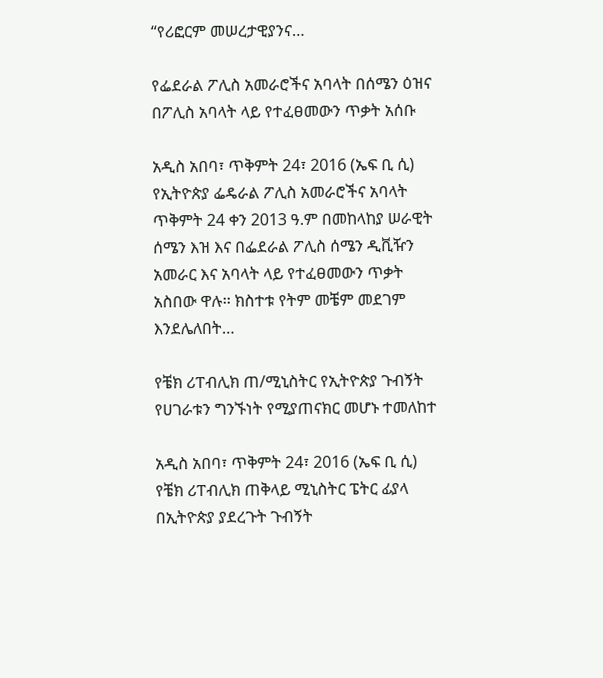“የሪፎርም መሠረታዊያንና…

የፌደራል ፖሊስ አመራሮችና አባላት በሰሜን ዕዝና በፖሊስ አባላት ላይ የተፈፀመውን ጥቃት አሰቡ

አዲስ አበባ፣ ጥቅምት 24፣ 2016 (ኤፍ ቢ ሲ) የኢትዮጵያ ፌዴራል ፖሊስ አመራሮችና አባላት ጥቅምት 24 ቀን 2013 ዓ.ም በመከላከያ ሠራዊት ሰሜን እዝ እና በፌደራል ፖሊስ ሰሜን ዲቪዥን አመራር እና አባላት ላይ የተፈፀመውን ጥቃት አስበው ዋሉ፡፡ ክስተቱ የትም መቼም መደገም እንደሌለበት…

የቼክ ሪፐብሊክ ጠ/ሚኒስትር የኢትዮጵያ ጉብኝት የሀገራቱን ግንኙነት የሚያጠናክር መሆኑ ተመለከተ

አዲስ አበባ፣ ጥቅምት 24፣ 2016 (ኤፍ ቢ ሲ) የቼክ ሪፐብሊክ ጠቅላይ ሚኒስትር ፔትር ፊያላ በኢትዮጵያ ያደረጉት ጉብኝት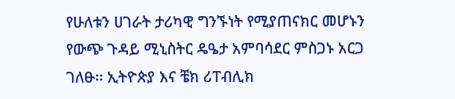የሁለቱን ሀገራት ታሪካዊ ግንኙነት የሚያጠናክር መሆኑን የውጭ ጉዳይ ሚኒስትር ዴዔታ አምባሳደር ምስጋኑ አርጋ ገለፁ፡፡ ኢትዮጵያ እና ቼክ ሪፐብሊክ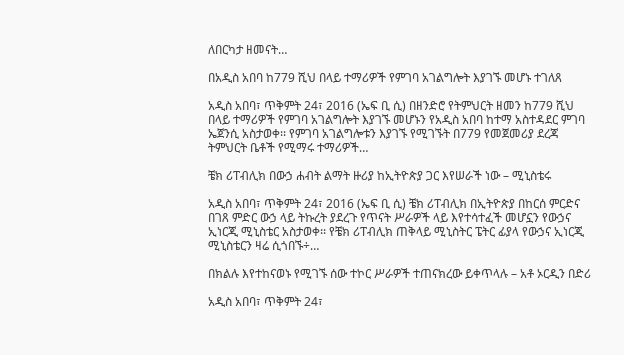ለበርካታ ዘመናት…

በአዲስ አበባ ከ779 ሺህ በላይ ተማሪዎች የምገባ አገልግሎት እያገኙ መሆኑ ተገለጸ

አዲስ አበባ፣ ጥቅምት 24፣ 2016 (ኤፍ ቢ ሲ) በዘንድሮ የትምህርት ዘመን ከ779 ሺህ በላይ ተማሪዎች የምገባ አገልግሎት እያገኙ መሆኑን የአዲስ አበባ ከተማ አስተዳደር ምገባ ኤጀንሲ አስታወቀ፡፡ የምገባ አገልግሎቱን እያገኙ የሚገኙት በ779 የመጀመሪያ ደረጃ ትምህርት ቤቶች የሚማሩ ተማሪዎች…

ቼክ ሪፐብሊክ በውኃ ሐብት ልማት ዙሪያ ከኢትዮጵያ ጋር እየሠራች ነው – ሚኒስቴሩ

አዲስ አበባ፣ ጥቅምት 24፣ 2016 (ኤፍ ቢ ሲ) ቼክ ሪፐብሊክ በኢትዮጵያ በከርሰ ምርድና በገጸ ምድር ውኃ ላይ ትኩረት ያደረጉ የጥናት ሥራዎች ላይ እየተሳተፈች መሆኗን የውኃና ኢነርጂ ሚኒስቴር አስታወቀ፡፡ የቼክ ሪፐብሊክ ጠቅላይ ሚኒስትር ፔትር ፊያላ የውኃና ኢነርጂ ሚኒስቴርን ዛሬ ሲጎበኙ÷…

በክልሉ እየተከናወኑ የሚገኙ ሰው ተኮር ሥራዎች ተጠናክረው ይቀጥላሉ – አቶ ኦርዲን በድሪ

አዲስ አበባ፣ ጥቅምት 24፣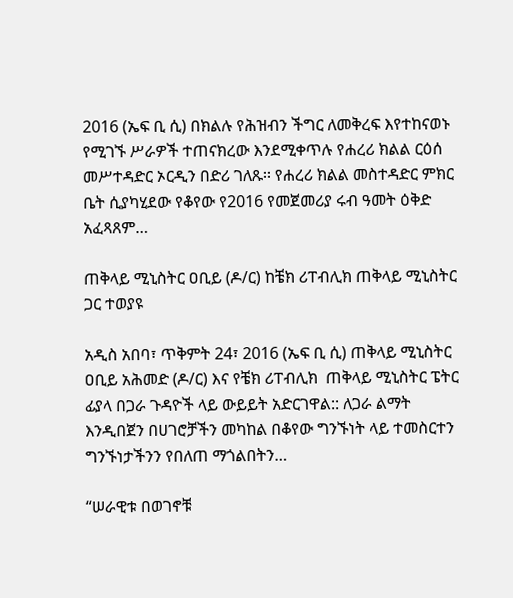2016 (ኤፍ ቢ ሲ) በክልሉ የሕዝብን ችግር ለመቅረፍ እየተከናወኑ የሚገኙ ሥራዎች ተጠናክረው እንደሚቀጥሉ የሐረሪ ክልል ርዕሰ መሥተዳድር ኦርዲን በድሪ ገለጹ፡፡ የሐረሪ ክልል መስተዳድር ምክር ቤት ሲያካሂደው የቆየው የ2016 የመጀመሪያ ሩብ ዓመት ዕቅድ አፈጻጸም…

ጠቅላይ ሚኒስትር ዐቢይ (ዶ/ር) ከቼክ ሪፐብሊክ ጠቅላይ ሚኒስትር ጋር ተወያዩ

አዲስ አበባ፣ ጥቅምት 24፣ 2016 (ኤፍ ቢ ሲ) ጠቅላይ ሚኒስትር ዐቢይ አሕመድ (ዶ/ር) እና የቼክ ሪፐብሊክ  ጠቅላይ ሚኒስትር ፔትር ፊያላ በጋራ ጉዳዮች ላይ ውይይት አድርገዋል:: ለጋራ ልማት እንዲበጀን በሀገሮቻችን መካከል በቆየው ግንኙነት ላይ ተመስርተን ግንኙነታችንን የበለጠ ማጎልበትን…

“ሠራዊቱ በወገኖቹ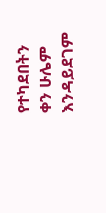የተካደበትን ቀን ሁሌም እንዳይደገም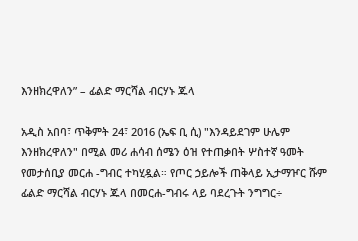እንዘክረዋለን” – ፊልድ ማርሻል ብርሃኑ ጁላ

አዲስ አበባ፣ ጥቅምት 24፣ 2016 (ኤፍ ቢ ሲ) "እንዳይደገም ሁሌም እንዘክረዋለን" በሚል መሪ ሐሳብ ሰሜን ዕዝ የተጠቃበት ሦስተኛ ዓመት የመታሰቢያ መርሐ -ግብር ተካሂዷል። የጦር ኃይሎች ጠቅላይ ኢታማዦር ሹም ፊልድ ማርሻል ብርሃኑ ጁላ በመርሐ-ግብሩ ላይ ባደረጉት ንግግር÷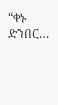“ቀኑ ድንበር…